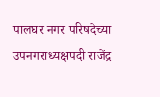पालघर नगर परिषदेच्या उपनगराध्यक्षपदी राजेंद्र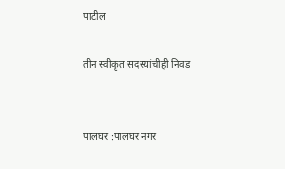पाटील

तीन स्वीकृत सदस्यांचीही निवड


पालघर :पालघर नगर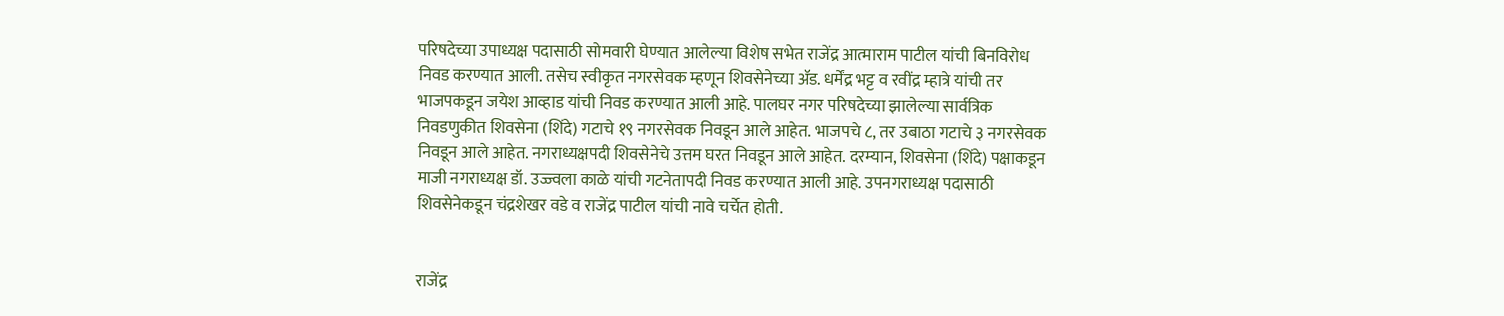परिषदेच्या उपाध्यक्ष पदासाठी सोमवारी घेण्यात आलेल्या विशेष सभेत राजेंद्र आत्माराम पाटील यांची बिनविरोध निवड करण्यात आली. तसेच स्वीकृत नगरसेवक म्हणून शिवसेनेच्या ॲड. धर्मेंद्र भट्ट व रवींद्र म्हात्रे यांची तर भाजपकडून जयेश आव्हाड यांची निवड करण्यात आली आहे. पालघर नगर परिषदेच्या झालेल्या सार्वत्रिक निवडणुकीत शिवसेना (शिंदे) गटाचे १९ नगरसेवक निवडून आले आहेत. भाजपचे ८, तर उबाठा गटाचे ३ नगरसेवक निवडून आले आहेत. नगराध्यक्षपदी शिवसेनेचे उत्तम घरत निवडून आले आहेत. दरम्यान, शिवसेना (शिंदे) पक्षाकडून माजी नगराध्यक्ष डॉ. उज्ज्वला काळे यांची गटनेतापदी निवड करण्यात आली आहे. उपनगराध्यक्ष पदासाठी शिवसेनेकडून चंद्रशेखर वडे व राजेंद्र पाटील यांची नावे चर्चेत होती.


राजेंद्र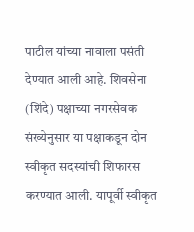पाटील यांच्या नावाला पसंती देण्यात आली आहे. शिवसेना (शिंदे) पक्षाच्या नगरसेवक संख्येनुसार या पक्षाकडून दोन स्वीकृत सदस्यांची शिफारस करण्यात आली. यापूर्वी स्वीकृत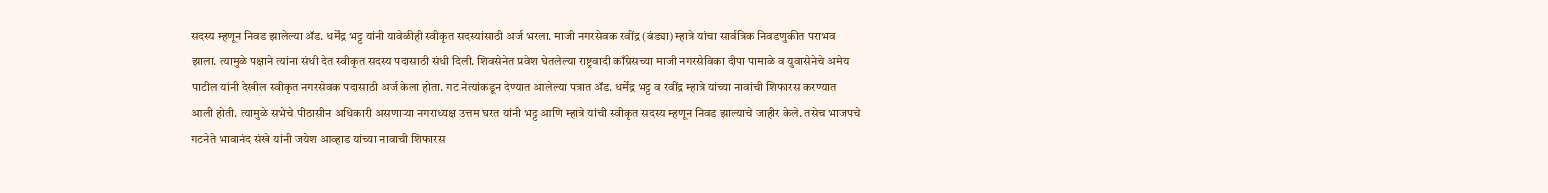सदस्य म्हणून निवड झालेल्या ॲड. धर्मेंद्र भट्ट यांनी यावेळीही स्वीकृत सदस्यांसाठी अर्ज भरला. माजी नगरसेवक रवींद्र (बंड्या) म्हात्रे यांचा सार्वत्रिक निवडणुकीत पराभव झाला. त्यामुळे पक्षाने त्यांना संधी देत स्वीकृत सदस्य पदासाठी संधी दिली. शिवसेनेत प्रवेश घेतलेल्या राष्ट्रवादी काँग्रेसच्या माजी नगरसेविका दीपा पामाळे व युवासेनेचे अमेय पाटील यांनी देखील स्वीकृत नगरसेवक पदासाठी अर्ज केला होता. गट नेत्यांकडून देण्यात आलेल्या पत्रात ॲड. धर्मेंद्र भट्ट व रवींद्र म्हात्रे यांच्या नावांची शिफारस करण्यात आली होती. त्यामुळे सभेचे पीठासीन अधिकारी असणाऱ्या नगराध्यक्ष उत्तम घरत यांनी भट्ट आणि म्हात्रे यांची स्वीकृत सदस्य म्हणून निवड झाल्याचे जाहीर केले. तसेच भाजपचे गटनेते भावानंद संखे यांनी जयेश आव्हाड यांच्या नावाची शिफारस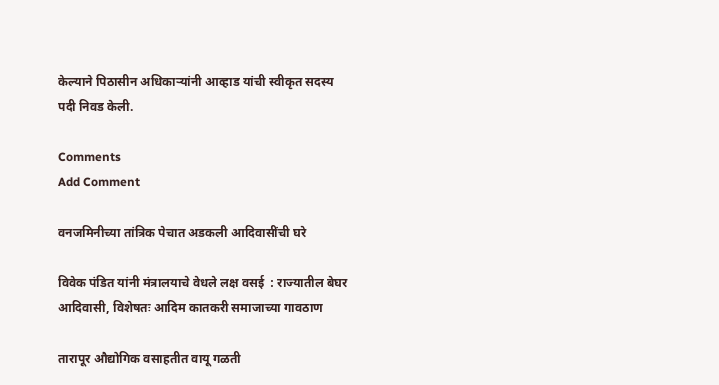केल्याने पिठासीन अधिकाऱ्यांनी आव्हाड यांची स्वीकृत सदस्य पदी निवड केली.

Comments
Add Comment

वनजमिनीच्या तांत्रिक पेचात अडकली आदिवासींची घरे

विवेक पंडित यांनी मंत्रालयाचे वेधले लक्ष वसई  : राज्यातील बेघर आदिवासी, विशेषतः आदिम कातकरी समाजाच्या गावठाण

तारापूर औद्योगिक वसाहतीत वायू गळती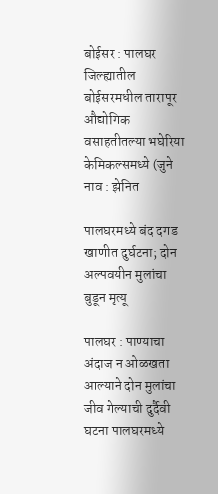बोईसर : पालघर जिल्ह्यातील बोईसरमधील तारापूर औद्योगिक वसाहतीतल्या भघेरिया केमिकल्समध्ये (जुने नाव : झेनित

पालघरमध्ये बंद दगड खाणीत दुर्घटना; दोन अल्पवयीन मुलांचा बुडून मृत्यू

पालघर : पाण्याचा अंदाज न ओळखता आल्याने दोन मुलांचा जीव गेल्याची दुर्दैवी घटना पालघरमध्ये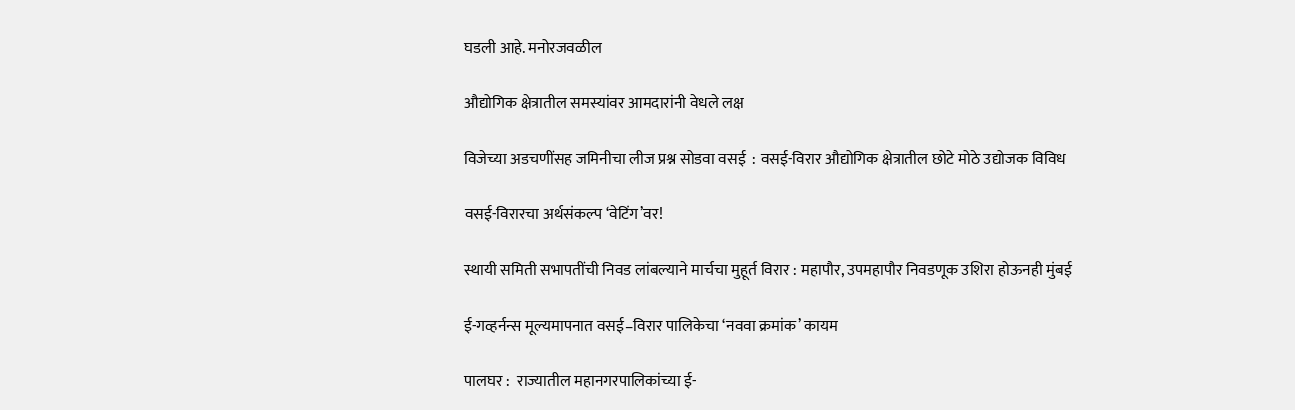घडली आहे. मनोरजवळील

औद्योगिक क्षेत्रातील समस्यांवर आमदारांनी वेधले लक्ष

विजेच्या अडचणींसह जमिनीचा लीज प्रश्न सोडवा वसई  : वसई-विरार औद्योगिक क्षेत्रातील छोटे मोठे उद्योजक विविध

वसई-विरारचा अर्थसंकल्प ‘वेटिंग’वर!

स्थायी समिती सभापतींची निवड लांबल्याने मार्चचा मुहूर्त विरार : महापौर, उपमहापौर निवडणूक उशिरा होऊनही मुंबई

ई-गव्हर्नन्स मूल्यमापनात वसई–विरार पालिकेचा ‘नववा क्रमांक’ कायम

पालघर :  राज्यातील महानगरपालिकांच्या ई-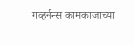गव्हर्नन्स कामकाजाच्या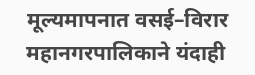मूल्यमापनात वसई–विरार महानगरपालिकाने यंदाही